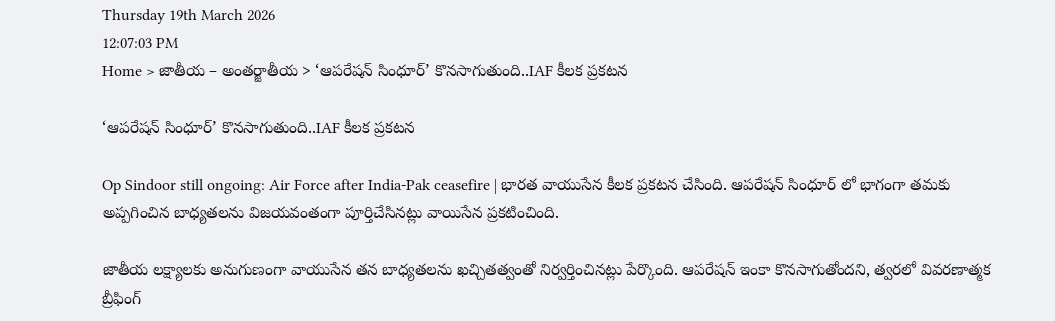Thursday 19th March 2026
12:07:03 PM
Home > జాతీయ – అంతర్జాతీయ > ‘ఆపరేషన్ సింధూర్’ కొనసాగుతుంది..IAF కీలక ప్రకటన

‘ఆపరేషన్ సింధూర్’ కొనసాగుతుంది..IAF కీలక ప్రకటన

Op Sindoor still ongoing: Air Force after India-Pak ceasefire | భారత వాయుసేన కీలక ప్రకటన చేసింది. ఆపరేషన్ సింధూర్ లో భాగంగా తమకు అప్పగించిన బాధ్యతలను విజయవంతంగా పూర్తిచేసినట్లు వాయిసేన ప్రకటించింది.

జాతీయ లక్ష్యాలకు అనుగుణంగా వాయుసేన తన బాధ్యతలను ఖచ్చితత్వంతో నిర్వర్తించినట్లు పేర్కొంది. ఆపరేషన్ ఇంకా కొనసాగుతోందని, త్వరలో వివరణాత్మక బ్రీఫింగ్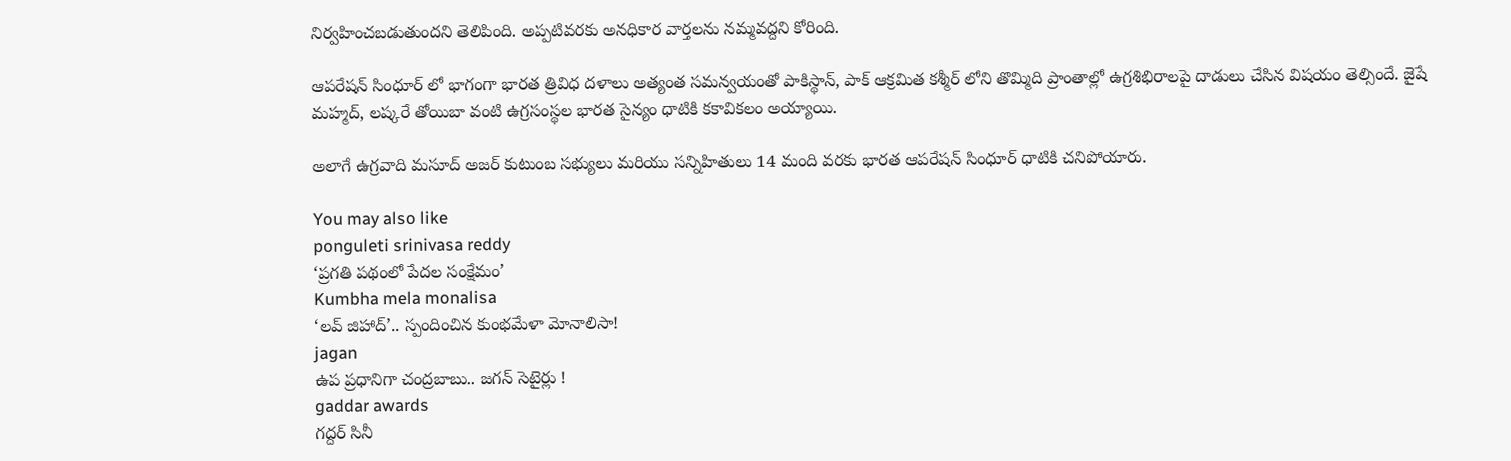నిర్వహించబడుతుందని తెలిపింది. అప్పటివరకు అనధికార వార్తలను నమ్మవద్దని కోరింది.

ఆపరేషన్ సింధూర్ లో భాగంగా భారత త్రివిధ దళాలు అత్యంత సమన్వయంతో పాకిస్థాన్, పాక్ ఆక్రమిత కశ్మీర్ లోని తొమ్మిది ప్రాంతాల్లో ఉగ్రశిభిరాలపై దాడులు చేసిన విషయం తెల్సిందే. జైషే మహ్మద్, లష్కరే తోయిబా వంటి ఉగ్రసంస్థల భారత సైన్యం ధాటికి కకావికలం అయ్యాయి.

అలాగే ఉగ్రవాది మసూద్ అజర్ కుటుంబ సభ్యులు మరియు సన్నిహితులు 14 మంది వరకు భారత ఆపరేషన్ సింధూర్ ధాటికి చనిపోయారు.

You may also like
ponguleti srinivasa reddy
‘ప్రగతి పథంలో పేదల సంక్షేమం’
Kumbha mela monalisa
‘లవ్ జిహాద్’.. స్పందించిన కుంభమేళా మోనాలిసా!
jagan
ఉప ప్రధానిగా చంద్రబాబు.. జగన్ సెటైర్లు !
gaddar awards
గద్దర్ సినీ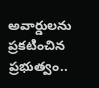అవార్డులను ప్రకటించిన ప్రభుత్వం..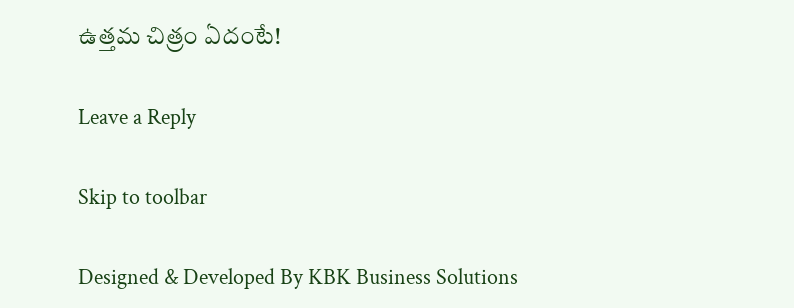ఉత్తమ చిత్రం ఏదంటే!

Leave a Reply

Skip to toolbar

Designed & Developed By KBK Business Solutions